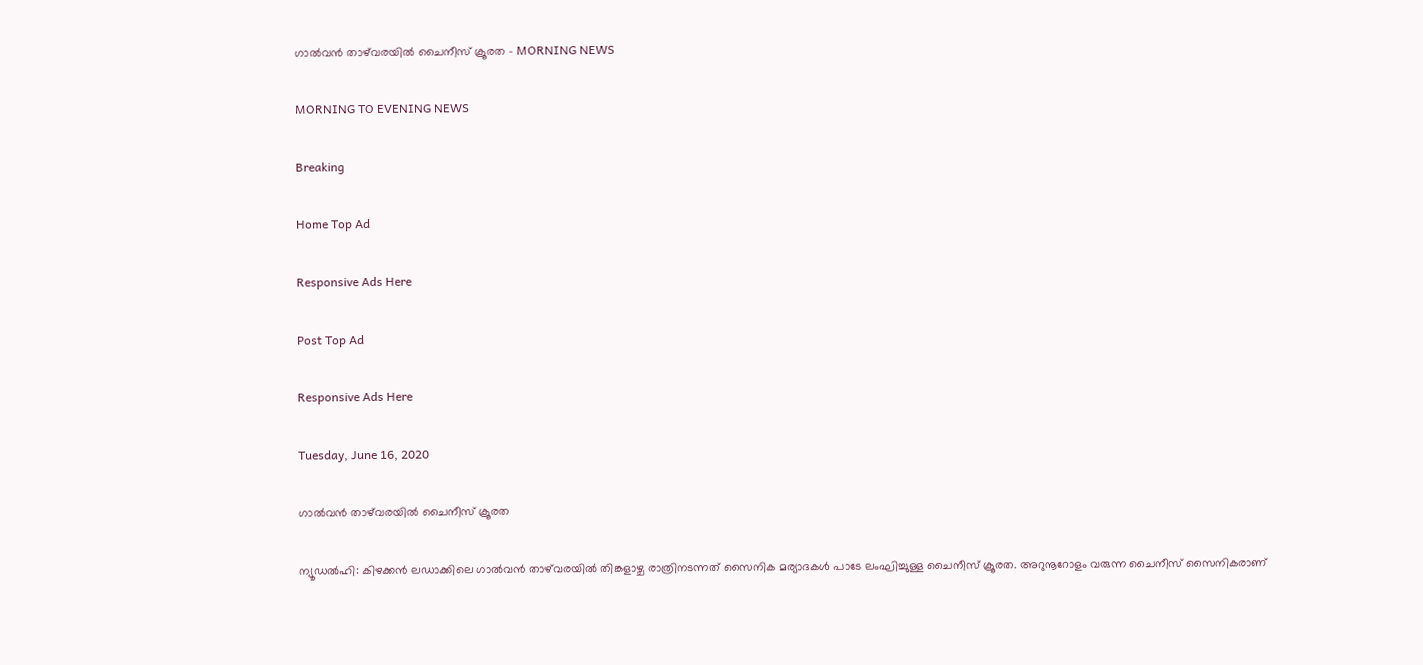ഗാൽവൻ താഴ്‌വരയിൽ ചൈനീസ് ക്രൂരത - MORNING NEWS

MORNING TO EVENING NEWS

Breaking

Home Top Ad

Responsive Ads Here

Post Top Ad

Responsive Ads Here

Tuesday, June 16, 2020

ഗാൽവൻ താഴ്‌വരയിൽ ചൈനീസ് ക്രൂരത

ന്യൂഡൽഹി: കിഴക്കൻ ലഡാക്കിലെ ഗാൽവൻ താഴ്‌വരയിൽ തിങ്കളാഴ്ച രാത്രിനടന്നത് സൈനിക മര്യാദകൾ പാടേ ലംഘിച്ചുള്ള ചൈനീസ് ക്രൂരത. അറുനൂറോളം വരുന്ന ചൈനീസ് സൈനികരാണ്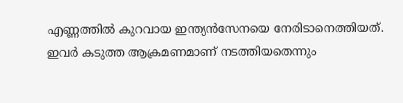എണ്ണത്തിൽ കുറവായ ഇന്ത്യൻസേനയെ നേരിടാനെത്തിയത്. ഇവർ കടുത്ത ആക്രമണമാണ് നടത്തിയതെന്നും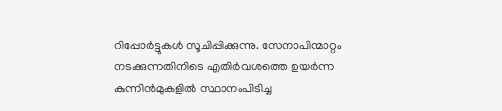റിപ്പോർട്ടുകൾ സൂചിപ്പിക്കുന്നു. സേനാപിന്മാറ്റം നടക്കുന്നതിനിടെ എതിർവശത്തെ ഉയർന്ന കുന്നിൻമുകളിൽ സ്ഥാനംപിടിച്ച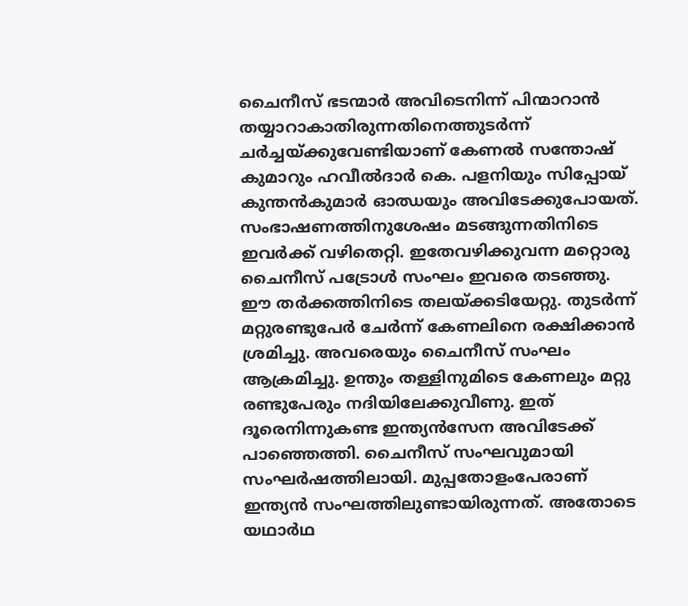ചൈനീസ് ഭടന്മാർ അവിടെനിന്ന് പിന്മാറാൻ തയ്യാറാകാതിരുന്നതിനെത്തുടർന്ന് ചർച്ചയ്ക്കുവേണ്ടിയാണ് കേണൽ സന്തോഷ് കുമാറും ഹവീൽദാർ കെ. പളനിയും സിപ്പോയ് കുന്തൻകുമാർ ഓഝയും അവിടേക്കുപോയത്. സംഭാഷണത്തിനുശേഷം മടങ്ങുന്നതിനിടെ ഇവർക്ക് വഴിതെറ്റി. ഇതേവഴിക്കുവന്ന മറ്റൊരു ചൈനീസ് പട്രോൾ സംഘം ഇവരെ തടഞ്ഞു. ഈ തർക്കത്തിനിടെ തലയ്ക്കടിയേറ്റു. തുടർന്ന് മറ്റുരണ്ടുപേർ ചേർന്ന് കേണലിനെ രക്ഷിക്കാൻ ശ്രമിച്ചു. അവരെയും ചൈനീസ് സംഘം ആക്രമിച്ചു. ഉന്തും തള്ളിനുമിടെ കേണലും മറ്റു രണ്ടുപേരും നദിയിലേക്കുവീണു. ഇത് ദൂരെനിന്നുകണ്ട ഇന്ത്യൻസേന അവിടേക്ക് പാഞ്ഞെത്തി. ചൈനീസ് സംഘവുമായി സംഘർഷത്തിലായി. മുപ്പതോളംപേരാണ് ഇന്ത്യൻ സംഘത്തിലുണ്ടായിരുന്നത്. അതോടെ യഥാർഥ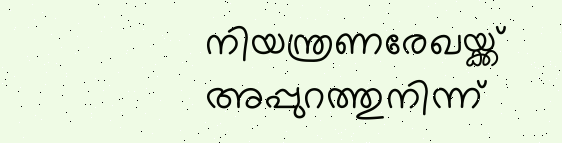നിയന്ത്രണരേഖയ്ക്ക് അപ്പുറത്തുനിന്ന്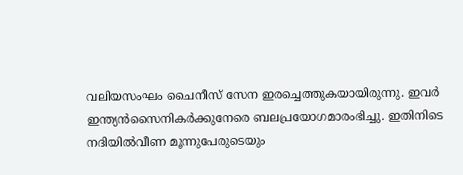വലിയസംഘം ചൈനീസ് സേന ഇരച്ചെത്തുകയായിരുന്നു. ഇവർ ഇന്ത്യൻസൈനികർക്കുനേരെ ബലപ്രയോഗമാരംഭിച്ചു. ഇതിനിടെ നദിയിൽവീണ മൂന്നുപേരുടെയും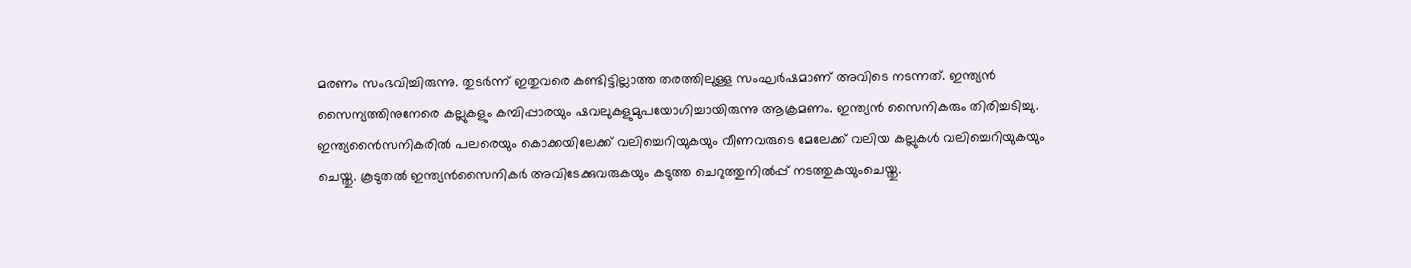മരണം സംഭവിച്ചിരുന്നു. തുടർന്ന് ഇതുവരെ കണ്ടിട്ടില്ലാത്ത തരത്തിലുള്ള സംഘർഷമാണ് അവിടെ നടന്നത്. ഇന്ത്യൻ സൈന്യത്തിനുനേരെ കല്ലുകളും കമ്പിപ്പാരയും ഷവലുകളുമുപയോഗിച്ചായിരുന്നു ആക്രമണം. ഇന്ത്യൻ സൈനികരും തിരിച്ചടിച്ചു. ഇന്ത്യൻൈസനികരിൽ പലരെയും കൊക്കയിലേക്ക് വലിച്ചെറിയുകയും വീണവരുടെ മേലേക്ക്‌ വലിയ കല്ലുകൾ വലിച്ചെറിയുകയും ചെയ്തു. കൂടുതൽ ഇന്ത്യൻസൈനികർ അവിടേക്കുവരുകയും കടുത്ത ചെറുത്തുനിൽപ്പ് നടത്തുകയുംചെയ്തു.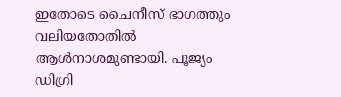ഇതോടെ ചൈനീസ് ഭാഗത്തും വലിയതോതിൽ ആൾനാശമുണ്ടായി. പൂജ്യം ഡിഗ്രി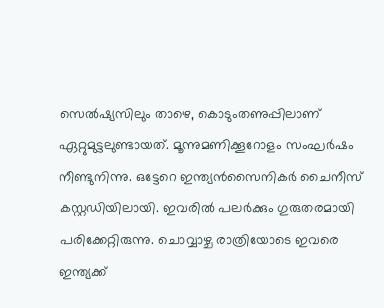സെൽഷ്യസിലും താഴെ, കൊടുംതണുപ്പിലാണ് ഏറ്റുമുട്ടലുണ്ടായത്. മൂന്നുമണിക്കൂറോളം സംഘർഷം നീണ്ടുനിന്നു. ഒട്ടേറെ ഇന്ത്യൻസൈനികർ ചൈനീസ് കസ്റ്റഡിയിലായി. ഇവരിൽ പലർക്കും ഗുരുതരമായി പരിക്കേറ്റിരുന്നു. ചൊവ്വാഴ്ച രാത്രിയോടെ ഇവരെ ഇന്ത്യക്ക്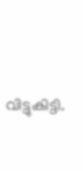വിട്ടുകിട്ടി.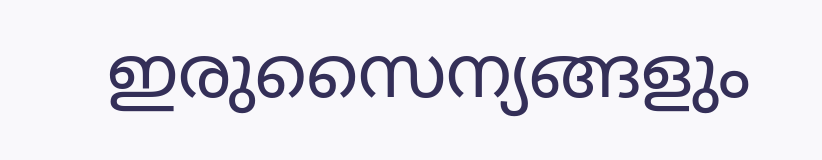ഇരുസൈന്യങ്ങളും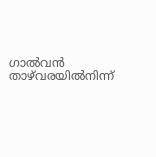ഗാൽവൻ താഴ്‌വരയിൽനിന്ന്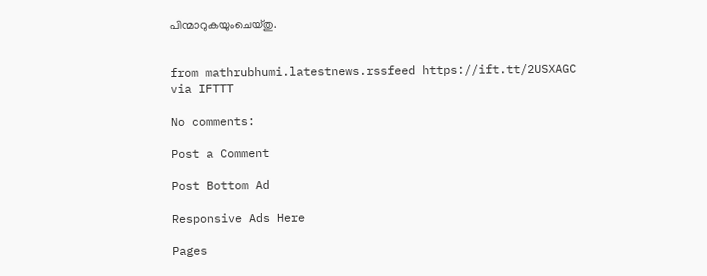പിന്മാറുകയുംചെയ്തു.


from mathrubhumi.latestnews.rssfeed https://ift.tt/2USXAGC
via IFTTT

No comments:

Post a Comment

Post Bottom Ad

Responsive Ads Here

Pages